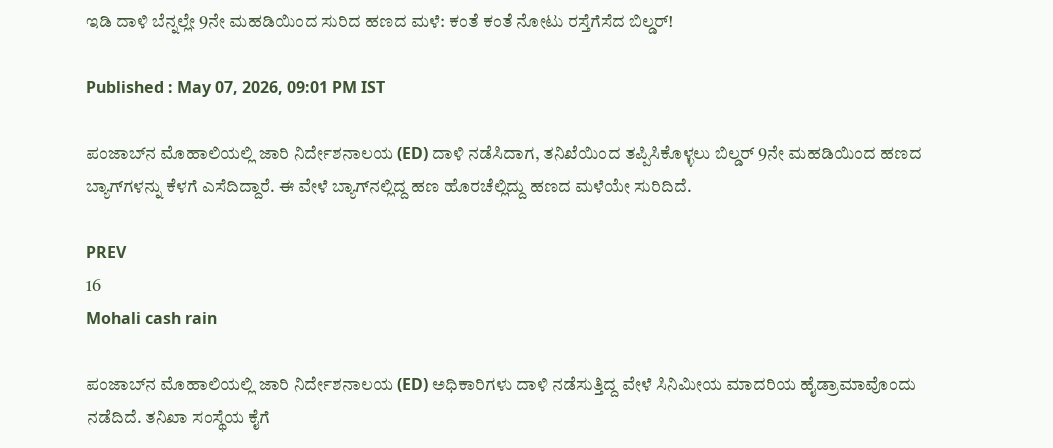ಇಡಿ ದಾಳಿ ಬೆನ್ನಲ್ಲೇ 9ನೇ ಮಹಡಿಯಿಂದ ಸುರಿದ ಹಣದ ಮಳೆ: ಕಂತೆ ಕಂತೆ ನೋಟು ರಸ್ತೆಗೆಸೆದ ಬಿಲ್ಡರ್!

Published : May 07, 2026, 09:01 PM IST

ಪಂಜಾಬ್‌ನ ಮೊಹಾಲಿಯಲ್ಲಿ ಜಾರಿ ನಿರ್ದೇಶನಾಲಯ (ED) ದಾಳಿ ನಡೆಸಿದಾಗ, ತನಿಖೆಯಿಂದ ತಪ್ಪಿಸಿಕೊಳ್ಳಲು ಬಿಲ್ಡರ್‌ 9ನೇ ಮಹಡಿಯಿಂದ ಹಣದ ಬ್ಯಾಗ್‌ಗಳನ್ನು ಕೆಳಗೆ ಎಸೆದಿದ್ದಾರೆ. ಈ ವೇಳೆ ಬ್ಯಾಗ್‌ನಲ್ಲಿದ್ದ ಹಣ ಹೊರಚೆಲ್ಲಿದ್ದು ಹಣದ ಮಳೆಯೇ ಸುರಿದಿದೆ.

PREV
16
Mohali cash rain

ಪಂಜಾಬ್‌ನ ಮೊಹಾಲಿಯಲ್ಲಿ ಜಾರಿ ನಿರ್ದೇಶನಾಲಯ (ED) ಅಧಿಕಾರಿಗಳು ದಾಳಿ ನಡೆಸುತ್ತಿದ್ದ ವೇಳೆ ಸಿನಿಮೀಯ ಮಾದರಿಯ ಹೈಡ್ರಾಮಾವೊಂದು ನಡೆದಿದೆ. ತನಿಖಾ ಸಂಸ್ಥೆಯ ಕೈಗೆ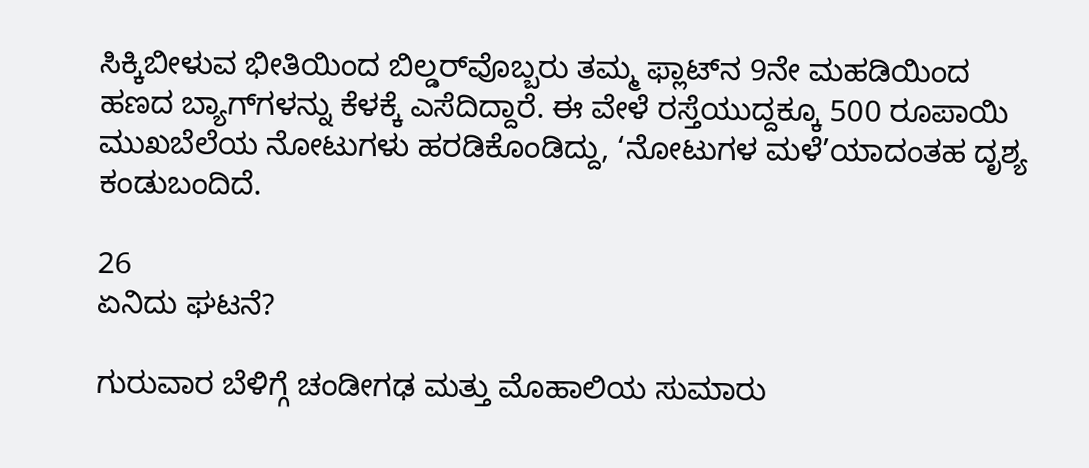ಸಿಕ್ಕಿಬೀಳುವ ಭೀತಿಯಿಂದ ಬಿಲ್ಡರ್‌ವೊಬ್ಬರು ತಮ್ಮ ಫ್ಲಾಟ್‌ನ 9ನೇ ಮಹಡಿಯಿಂದ ಹಣದ ಬ್ಯಾಗ್‌ಗಳನ್ನು ಕೆಳಕ್ಕೆ ಎಸೆದಿದ್ದಾರೆ. ಈ ವೇಳೆ ರಸ್ತೆಯುದ್ದಕ್ಕೂ 500 ರೂಪಾಯಿ ಮುಖಬೆಲೆಯ ನೋಟುಗಳು ಹರಡಿಕೊಂಡಿದ್ದು, ‘ನೋಟುಗಳ ಮಳೆ’ಯಾದಂತಹ ದೃಶ್ಯ ಕಂಡುಬಂದಿದೆ.

26
ಏನಿದು ಘಟನೆ?

ಗುರುವಾರ ಬೆಳಿಗ್ಗೆ ಚಂಡೀಗಢ ಮತ್ತು ಮೊಹಾಲಿಯ ಸುಮಾರು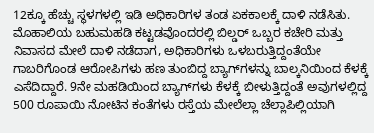12ಕ್ಕೂ ಹೆಚ್ಚು ಸ್ಥಳಗಳಲ್ಲಿ ಇಡಿ ಅಧಿಕಾರಿಗಳ ತಂಡ ಏಕಕಾಲಕ್ಕೆ ದಾಳಿ ನಡೆಸಿತು. ಮೊಹಾಲಿಯ ಬಹುಮಹಡಿ ಕಟ್ಟಡವೊಂದರಲ್ಲಿ ಬಿಲ್ಡರ್ ಒಬ್ಬರ ಕಚೇರಿ ಮತ್ತು ನಿವಾಸದ ಮೇಲೆ ದಾಳಿ ನಡೆದಾಗ, ಅಧಿಕಾರಿಗಳು ಒಳಬರುತ್ತಿದ್ದಂತೆಯೇ ಗಾಬರಿಗೊಂಡ ಆರೋಪಿಗಳು ಹಣ ತುಂಬಿದ್ದ ಬ್ಯಾಗ್‌ಗಳನ್ನು ಬಾಲ್ಕನಿಯಿಂದ ಕೆಳಕ್ಕೆ ಎಸೆದಿದ್ದಾರೆ. 9ನೇ ಮಹಡಿಯಿಂದ ಬ್ಯಾಗ್‌ಗಳು ಕೆಳಕ್ಕೆ ಬೀಳುತ್ತಿದ್ದಂತೆ ಅವುಗಳಲ್ಲಿದ್ದ 500 ರೂಪಾಯಿ ನೋಟಿನ ಕಂತೆಗಳು ರಸ್ತೆಯ ಮೇಲೆಲ್ಲಾ ಚೆಲ್ಲಾಪಿಲ್ಲಿಯಾಗಿ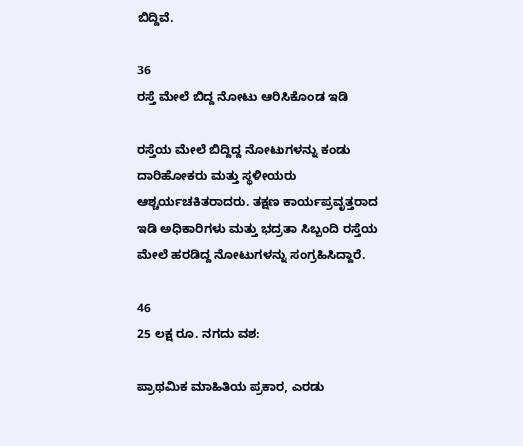ಬಿದ್ದಿವೆ.

36
ರಸ್ತೆ ಮೇಲೆ ಬಿದ್ದ ನೋಟು ಆರಿಸಿಕೊಂಡ ಇಡಿ

ರಸ್ತೆಯ ಮೇಲೆ ಬಿದ್ದಿದ್ದ ನೋಟುಗಳನ್ನು ಕಂಡು ದಾರಿಹೋಕರು ಮತ್ತು ಸ್ಥಳೀಯರು ಆಶ್ಚರ್ಯಚಕಿತರಾದರು. ತಕ್ಷಣ ಕಾರ್ಯಪ್ರವೃತ್ತರಾದ ಇಡಿ ಅಧಿಕಾರಿಗಳು ಮತ್ತು ಭದ್ರತಾ ಸಿಬ್ಬಂದಿ ರಸ್ತೆಯ ಮೇಲೆ ಹರಡಿದ್ದ ನೋಟುಗಳನ್ನು ಸಂಗ್ರಹಿಸಿದ್ದಾರೆ.

46
25 ಲಕ್ಷ ರೂ. ನಗದು ವಶ:

ಪ್ರಾಥಮಿಕ ಮಾಹಿತಿಯ ಪ್ರಕಾರ, ಎರಡು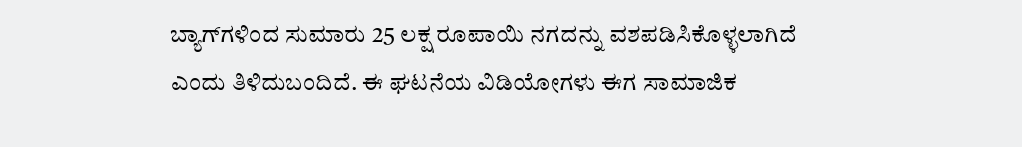ಬ್ಯಾಗ್‌ಗಳಿಂದ ಸುಮಾರು 25 ಲಕ್ಷ ರೂಪಾಯಿ ನಗದನ್ನು ವಶಪಡಿಸಿಕೊಳ್ಳಲಾಗಿದೆ ಎಂದು ತಿಳಿದುಬಂದಿದೆ. ಈ ಘಟನೆಯ ವಿಡಿಯೋಗಳು ಈಗ ಸಾಮಾಜಿಕ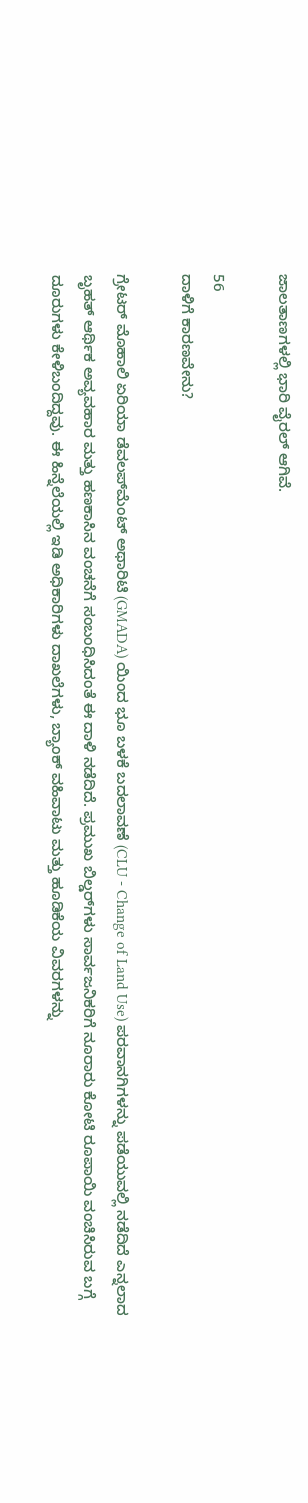ಜಾಲತಾಣಗಳಲ್ಲಿ ಭಾರಿ ವೈರಲ್ ಆಗಿವೆ.

56
ದಾಳಿಗೆ ಕಾರಣವೇನು?

ಗ್ರೇಟರ್ ಮೊಹಾಲಿ ಏರಿಯಾ ಡೆವಲಪ್‌ಮೆಂಟ್ ಅಥಾರಿಟಿ (GMADA) ಯಿಂದ ಭೂ ಬಳಕೆ ಬದಲಾವಣೆ (CLU - Change of Land Use) ಪರವಾನಗಿಗಳನ್ನು ಪಡೆಯುವಲ್ಲಿ ನಡೆದಿದೆ ಎನ್ನಲಾದ ಬೃಹತ್ ಆರ್ಥಿಕ ಅವ್ಯವಹಾರ ಮತ್ತು ಹಣಕಾಸಿನ ವಂಚನೆಗೆ ಸಂಬಂಧಿಸಿದಂತೆ ಈ ದಾಳಿ ನಡೆದಿದೆ. ಪ್ರಮುಖ ಬಿಲ್ಡರ್‌ಗಳು ಸಾರ್ವಜನಿಕರಿಗೆ ನೂರಾರು ಕೋಟಿ ರೂಪಾಯಿ ವಂಚಿಸಿರುವ ಬಗ್ಗೆ ದೂರುಗಳು ಕೇಳಿಬಂದಿದ್ದವು. ಈ ಹಿನ್ನೆಲೆಯಲ್ಲಿ ಇಡಿ ಅಧಿಕಾರಿಗಳು ದಾಖಲೆಗಳು, ಬ್ಯಾಂಕ್ ವಹಿವಾಟು ಮತ್ತು ಹೂಡಿಕೆಯ ವಿವರಗಳನ್ನು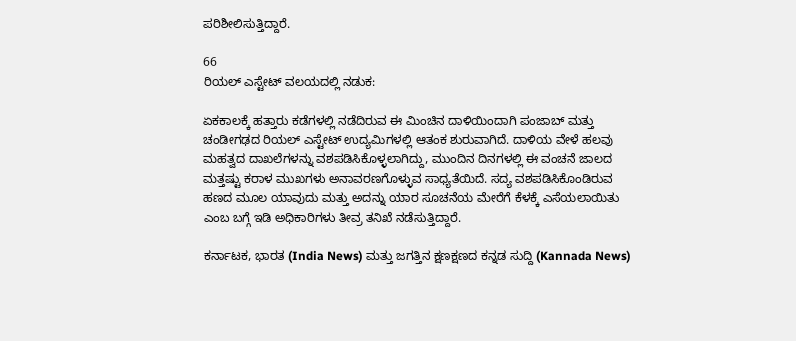ಪರಿಶೀಲಿಸುತ್ತಿದ್ದಾರೆ.

66
ರಿಯಲ್ ಎಸ್ಟೇಟ್ ವಲಯದಲ್ಲಿ ನಡುಕ:

ಏಕಕಾಲಕ್ಕೆ ಹತ್ತಾರು ಕಡೆಗಳಲ್ಲಿ ನಡೆದಿರುವ ಈ ಮಿಂಚಿನ ದಾಳಿಯಿಂದಾಗಿ ಪಂಜಾಬ್ ಮತ್ತು ಚಂಡೀಗಢದ ರಿಯಲ್ ಎಸ್ಟೇಟ್ ಉದ್ಯಮಿಗಳಲ್ಲಿ ಆತಂಕ ಶುರುವಾಗಿದೆ. ದಾಳಿಯ ವೇಳೆ ಹಲವು ಮಹತ್ವದ ದಾಖಲೆಗಳನ್ನು ವಶಪಡಿಸಿಕೊಳ್ಳಲಾಗಿದ್ದು, ಮುಂದಿನ ದಿನಗಳಲ್ಲಿ ಈ ವಂಚನೆ ಜಾಲದ ಮತ್ತಷ್ಟು ಕರಾಳ ಮುಖಗಳು ಅನಾವರಣಗೊಳ್ಳುವ ಸಾಧ್ಯತೆಯಿದೆ. ಸದ್ಯ ವಶಪಡಿಸಿಕೊಂಡಿರುವ ಹಣದ ಮೂಲ ಯಾವುದು ಮತ್ತು ಅದನ್ನು ಯಾರ ಸೂಚನೆಯ ಮೇರೆಗೆ ಕೆಳಕ್ಕೆ ಎಸೆಯಲಾಯಿತು ಎಂಬ ಬಗ್ಗೆ ಇಡಿ ಅಧಿಕಾರಿಗಳು ತೀವ್ರ ತನಿಖೆ ನಡೆಸುತ್ತಿದ್ದಾರೆ.

ಕರ್ನಾಟಕ, ಭಾರತ (India News) ಮತ್ತು ಜಗತ್ತಿನ ಕ್ಷಣಕ್ಷಣದ ಕನ್ನಡ ಸುದ್ದಿ (Kannada News)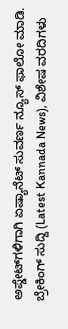ಅಪ್ಡೇಟ್‌ಗಳಿಗಾಗಿ ಏಷ್ಯಾನೆಟ್ ಸುವರ್ಣ ನ್ಯೂಸ್‌ ಫಾಲೋ ಮಾಡಿ. ಬ್ರೇಕಿಂಗ್ ಸುದ್ದಿ (Latest Kannada News), ವಿಶೇಷ ವರದಿಗಳು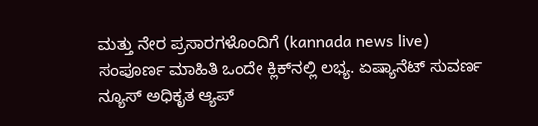ಮತ್ತು ನೇರ ಪ್ರಸಾರಗಳೊಂದಿಗೆ (kannada news live) ಸಂಪೂರ್ಣ ಮಾಹಿತಿ ಒಂದೇ ಕ್ಲಿಕ್‌ನಲ್ಲಿ ಲಭ್ಯ. ಏಷ್ಯಾನೆಟ್ ಸುವರ್ಣ ನ್ಯೂಸ್ ಅಧಿಕೃತ ಆ್ಯಪ್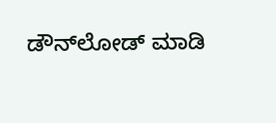ಡೌನ್‌ಲೋಡ್ ಮಾಡಿ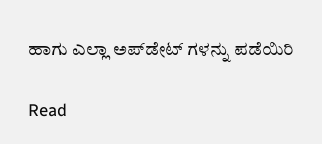ಹಾಗು ಎಲ್ಲಾ ಅಪ್‌ಡೇಟ್ ಗಳನ್ನು ಪಡೆಯಿರಿ

Read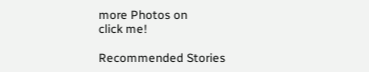more Photos on
click me!

Recommended Stories